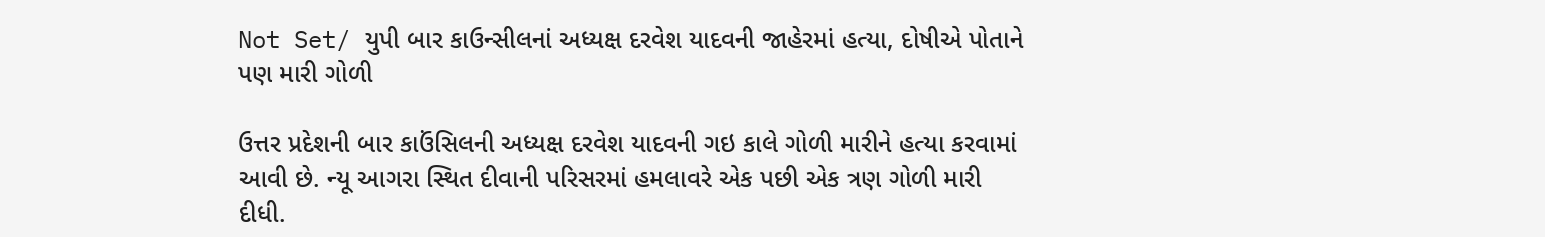Not Set/ યુપી બાર કાઉન્સીલનાં અધ્યક્ષ દરવેશ યાદવની જાહેરમાં હત્યા, દોષીએ પોતાને પણ મારી ગોળી

ઉત્તર પ્રદેશની બાર કાઉંસિલની અધ્યક્ષ દરવેશ યાદવની ગઇ કાલે ગોળી મારીને હત્યા કરવામાં આવી છે. ન્યૂ આગરા સ્થિત દીવાની પરિસરમાં હમલાવરે એક પછી એક ત્રણ ગોળી મારી દીધી.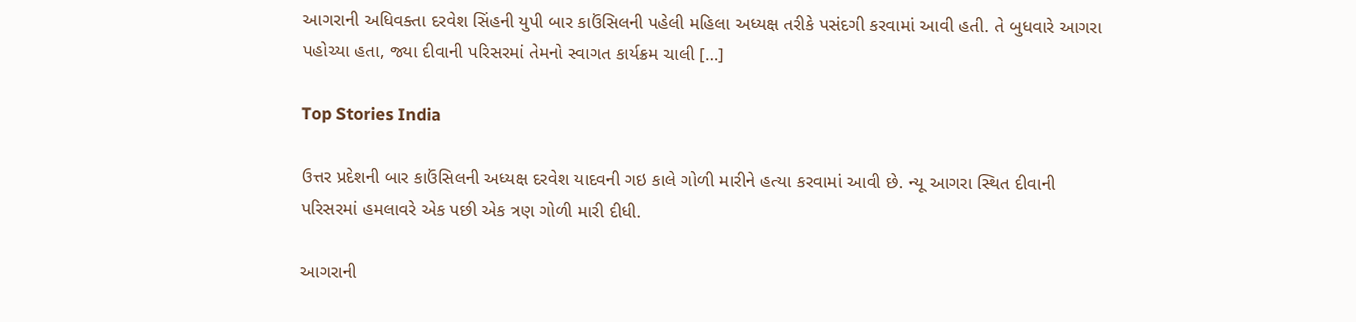આગરાની અધિવક્તા દરવેશ સિંહની યુપી બાર કાઉંસિલની પહેલી મહિલા અધ્યક્ષ તરીકે પસંદગી કરવામાં આવી હતી. તે બુધવારે આગરા પહોચ્યા હતા, જ્યા દીવાની પરિસરમાં તેમનો સ્વાગત કાર્યક્રમ ચાલી […]

Top Stories India

ઉત્તર પ્રદેશની બાર કાઉંસિલની અધ્યક્ષ દરવેશ યાદવની ગઇ કાલે ગોળી મારીને હત્યા કરવામાં આવી છે. ન્યૂ આગરા સ્થિત દીવાની પરિસરમાં હમલાવરે એક પછી એક ત્રણ ગોળી મારી દીધી.

આગરાની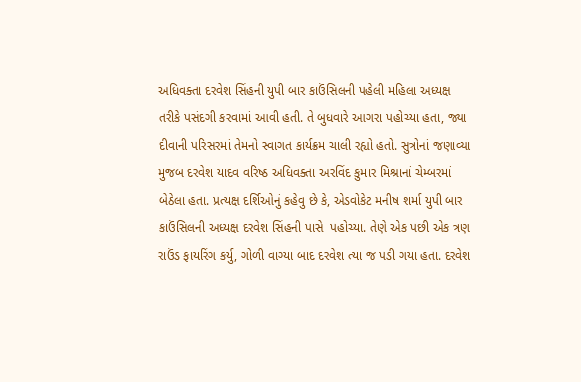અધિવક્તા દરવેશ સિંહની યુપી બાર કાઉંસિલની પહેલી મહિલા અધ્યક્ષ તરીકે પસંદગી કરવામાં આવી હતી. તે બુધવારે આગરા પહોચ્યા હતા, જ્યા દીવાની પરિસરમાં તેમનો સ્વાગત કાર્યક્રમ ચાલી રહ્યો હતો. સુત્રોનાં જણાવ્યા મુજબ દરવેશ યાદવ વરિષ્ઠ અધિવક્તા અરવિંદ કુમાર મિશ્રાનાં ચેમ્બરમાં બેઠેલા હતા. પ્રત્યક્ષ દર્શિઓનું કહેવુ છે કે, એડવોકેટ મનીષ શર્મા યુપી બાર કાઉંસિલની અધ્યક્ષ દરવેશ સિંહની પાસે  પહોચ્યા. તેણે એક પછી એક ત્રણ રાઉંડ ફાયરિંગ કર્યુ, ગોળી વાગ્યા બાદ દરવેશ ત્યા જ પડી ગયા હતા. દરવેશ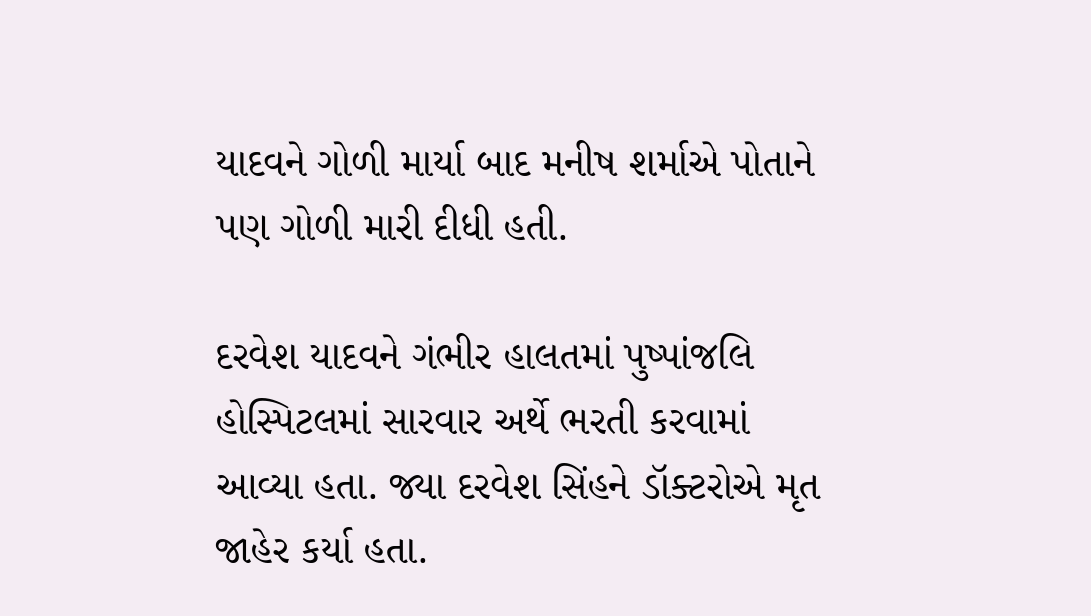યાદવને ગોળી માર્યા બાદ મનીષ શર્માએ પોતાને પણ ગોળી મારી દીધી હતી.

દરવેશ યાદવને ગંભીર હાલતમાં પુષ્પાંજલિ હોસ્પિટલમાં સારવાર અર્થે ભરતી કરવામાં આવ્યા હતા. જ્યા દરવેશ સિંહને ડૉક્ટરોએ મૃત જાહેર કર્યા હતા.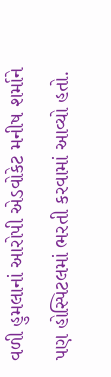વળી હુમલાનાં આરોપી એડવોકેટ મનીષ શર્માને પણ હોસ્પિટલમાં ભરતી કરવામાં આવ્યો હતો.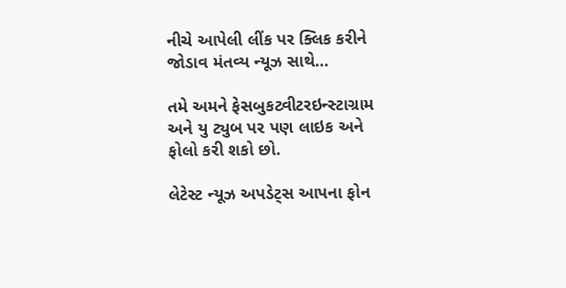નીચે આપેલી લીંક પર ક્લિક કરીને જોડાવ મંતવ્ય ન્યૂઝ સાથે…

તમે અમને ફેસબુકટ્વીટરઇન્સ્ટાગ્રામ અને યુ ટ્યુબ પર પણ લાઇક અને ફોલો કરી શકો છો.

લેટેસ્ટ ન્યૂઝ અપડેટ્સ આપના ફોન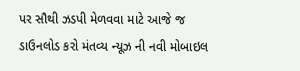પર સૌથી ઝડપી મેળવવા માટે આજે જ ડાઉનલોડ કરો મંતવ્ય ન્યૂઝ ની નવી મોબાઇલ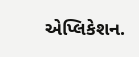એપ્લિકેશન.